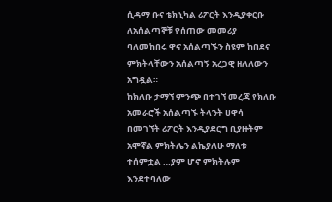ሲዳማ ቡና ቴክኒካል ሪፖርት እንዲያቀርቡ ለአሰልጣኞቹ የሰጠው መመሪያ ባለመከበሩ ዋና አሰልጣኙን ስዩም ከበደና ምክትላቸውን አሰልጣኝ አረጋዊ ዘለለውን አግዷል።
ከክለቡ ታማኘ ምንጭ በተገኘ መረጃ የክለቡ አመራሮች አሰልጣኙ ትላንት ሀዋሳ በመገኘት ሪፖርት እንዲያደርግ ቢያዙትም አሞኛል ምክትሌን ልኬያለሁ ማለቱ ተሰምቷል …ያም ሆኖ ምክትሉም እንደተባለው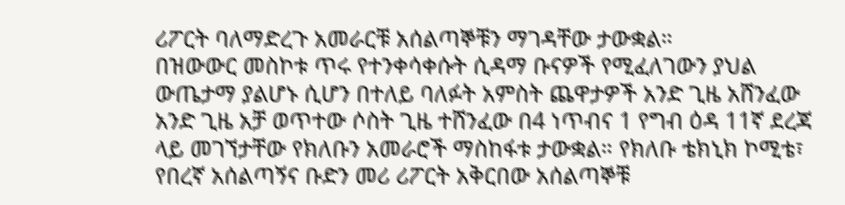ሪፖርት ባለማድረጉ አመራርቹ አሰልጣኞቹን ማገዳቸው ታውቋል።
በዝውውር መስኮቱ ጥሩ የተንቀሳቀሱት ሲዳማ ቡናዎች የሚፈለገውን ያህል ውጤታማ ያልሆኑ ሲሆን በተለይ ባለፉት አምስት ጨዋታዎች አንድ ጊዜ አሸንፈው አንድ ጊዜ አቻ ወጥተው ሶስት ጊዜ ተሸንፈው በ4 ነጥብና 1 የግብ ዕዳ 11ኛ ደረጃ ላይ መገኘታቸው የክለቡን አመራሮች ማስከፋቱ ታውቋል። የክለቡ ቴክኒክ ኮሚቴ፣ የበረኛ አሰልጣኝና ቡድን መሪ ሪፖርት አቅርበው አሰልጣኞቹ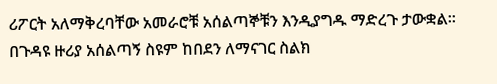ሪፖርት አለማቅረባቸው አመራሮቹ አሰልጣኞቹን እንዲያግዱ ማድረጉ ታውቋል።
በጉዳዩ ዙሪያ አሰልጣኝ ስዩም ከበደን ለማናገር ስልክ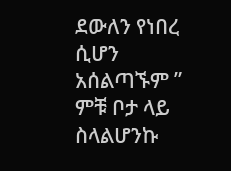ደውለን የነበረ ሲሆን አሰልጣኙም ” ምቹ ቦታ ላይ ስላልሆንኩ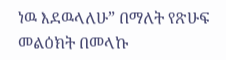ነዉ እደዉላለሁ” በማለት የጽሁፍ መልዕክት በመላኩ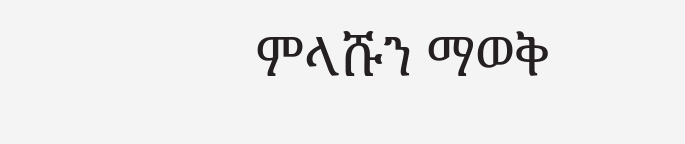ምላሹን ማወቅ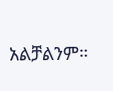አልቻልንም።